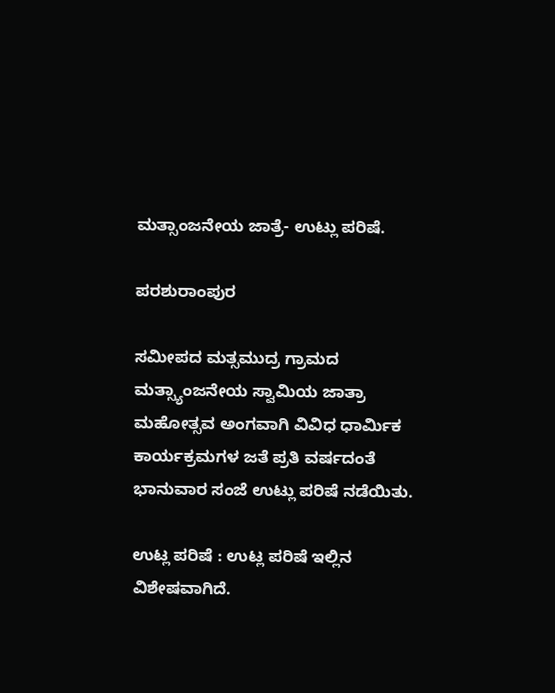ಮತ್ಸಾಂಜನೇಯ ಜಾತ್ರೆ- ಉಟ್ಲು ಪರಿಷೆ.

ಪರಶುರಾಂಪುರ

ಸಮೀಪದ ಮತ್ಸಮುದ್ರ ಗ್ರಾಮದ ಮತ್ಸ್ಯಾಂಜನೇಯ ಸ್ವಾಮಿಯ ಜಾತ್ರಾ ಮಹೋತ್ಸವ ಅಂಗವಾಗಿ ವಿವಿಧ ಧಾರ್ಮಿಕ ಕಾರ್ಯಕ್ರಮಗಳ ಜತೆ ಪ್ರತಿ ವರ್ಷದಂತೆ ಭಾನುವಾರ ಸಂಜೆ ಉಟ್ಲು ಪರಿಷೆ ನಡೆಯಿತು.

ಉಟ್ಲ ಪರಿಷೆ : ಉಟ್ಲ ಪರಿಷೆ ಇಲ್ಲಿನ ವಿಶೇಷವಾಗಿದೆ.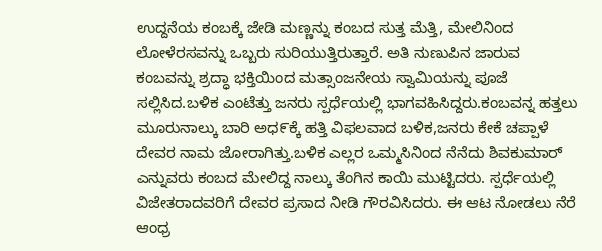ಉದ್ದನೆಯ ಕಂಬಕ್ಕೆ ಜೇಡಿ ಮಣ್ಣನ್ನು ಕಂಬದ ಸುತ್ತ ಮೆತ್ತಿ, ಮೇಲಿನಿಂದ ಲೋಳೆರಸವನ್ನು ಒಬ್ಬರು ಸುರಿಯುತ್ತಿರುತ್ತಾರೆ. ಅತಿ ನುಣುಪಿನ ಜಾರುವ ಕಂಬವನ್ನು ಶ್ರದ್ಧಾ ಭಕ್ತಿಯಿಂದ ಮತ್ಸಾಂಜನೇಯ ಸ್ವಾಮಿಯನ್ನು ಪೂಜೆ ಸಲ್ಲಿಸಿದ.ಬಳಿಕ ಎಂಟೆತ್ತು ಜನರು ಸ್ಪರ್ಧೆಯಲ್ಲಿ ಭಾಗವಹಿಸಿದ್ದರು.ಕಂಬವನ್ನ ಹತ್ತಲು ಮೂರುನಾಲ್ಕು ಬಾರಿ ಅಧ೯ಕ್ಕೆ ಹತ್ತಿ ವಿಫಲವಾದ ಬಳಿಕ,ಜನರು ಕೇಕೆ ಚಪ್ಪಾಳೆ ದೇವರ ನಾಮ ಜೋರಾಗಿತ್ತು.ಬಳಿಕ ಎಲ್ಲರ ಒಮ್ಮಸಿನಿಂದ ನೆನೆದು ಶಿವಕುಮಾರ್ ಎನ್ನುವರು ಕಂಬದ ಮೇಲಿದ್ದ ನಾಲ್ಕು ತೆಂಗಿನ ಕಾಯಿ ಮುಟ್ಟಿದರು. ಸ್ಪರ್ಧೆಯಲ್ಲಿ ವಿಜೇತರಾದವರಿಗೆ ದೇವರ ಪ್ರಸಾದ ನೀಡಿ ಗೌರವಿಸಿದರು. ಈ ಆಟ ನೋಡಲು ನೆರೆ ಆಂಧ್ರ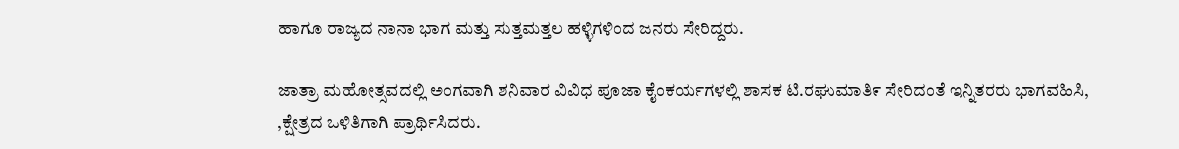ಹಾಗೂ ರಾಜ್ಯದ ನಾನಾ ಭಾಗ ಮತ್ತು ಸುತ್ತಮತ್ತಲ ಹಳ್ಳಿಗಳಿಂದ ಜನರು ಸೇರಿದ್ದರು.

ಜಾತ್ರಾ ಮಹೋತ್ಸವದಲ್ಲಿ ಅಂಗವಾಗಿ ಶನಿವಾರ ವಿವಿಧ ಪೂಜಾ ಕೈಂಕರ್ಯಗಳಲ್ಲಿ ಶಾಸಕ ಟಿ.ರಘುಮಾತಿ೯ ಸೇರಿದಂತೆ ಇನ್ನಿತರರು ಭಾಗವಹಿಸಿ, ,ಕ್ಷೇತ್ರದ ಒಳಿತಿಗಾಗಿ ಪ್ರಾರ್ಥಿಸಿದರು.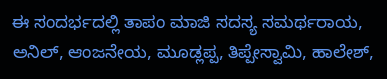ಈ ಸಂದರ್ಭದಲ್ಲಿ ತಾಪಂ ಮಾಜಿ ಸದಸ್ಯ ಸಮರ್ಥರಾಯ, ಅನಿಲ್, ಆಂಜನೇಯ, ಮೂಡ್ಲಪ್ಪ, ತಿಪ್ಪೇಸ್ವಾಮಿ, ಹಾಲೇಶ್,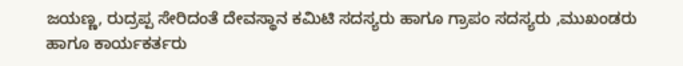ಜಯಣ್ಣ, ರುದ್ರಪ್ಪ ಸೇರಿದಂತೆ ದೇವಸ್ಥಾನ ಕಮಿಟಿ ಸದಸ್ಯರು ಹಾಗೂ ಗ್ರಾಪಂ ಸದಸ್ಯರು ,ಮುಖಂಡರು ಹಾಗೂ ಕಾರ್ಯಕರ್ತರು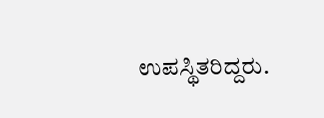ಉಪಸ್ಥಿತರಿದ್ದರು.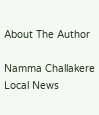About The Author

Namma Challakere Local News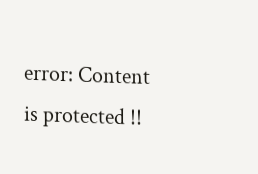error: Content is protected !!